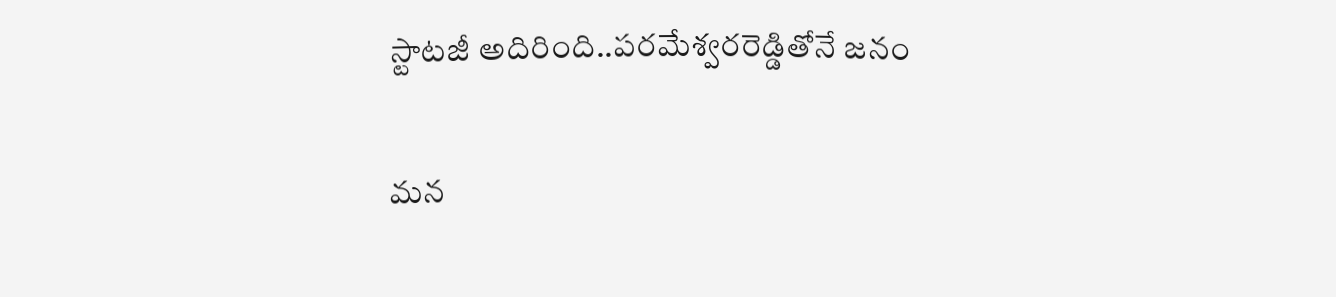స్టాటజీ అదిరింది..ప‌ర‌మేశ్వ‌ర‌రెడ్డితోనే జ‌నం

మ‌న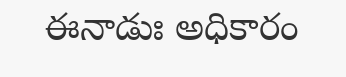ఈనాడుః అధికారం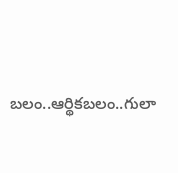బ‌లం..ఆర్థిక‌బ‌లం..గులా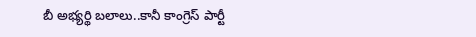బీ అభ్య‌ర్థి బ‌లాలు..కానీ కాంగ్రెస్ పార్టీ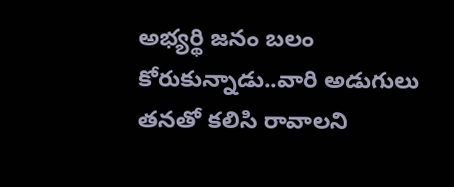అభ్య‌ర్థి జ‌నం బ‌లం కోరుకున్నాడు..వారి అడుగులు త‌న‌తో క‌లిసి రావాల‌ని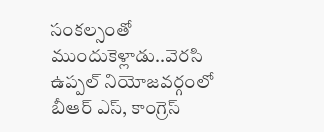సంక‌ల్సంతో ముందుకెళ్లాడు..వెర‌సి ఉప్ప‌ల్ నియోజ‌వ‌ర్గంలో బీఆర్ ఎస్, కాంగ్రెస్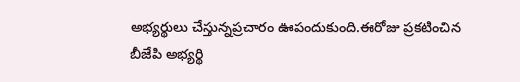అభ్య‌ర్థులు చేస్తున్న‌ప్ర‌చారం ఊపందుకుంది.ఈరోజు ప్ర‌క‌టించిన బీజేపి అభ్యర్థి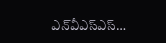ఎన్‌వీఎస్ఎస్…